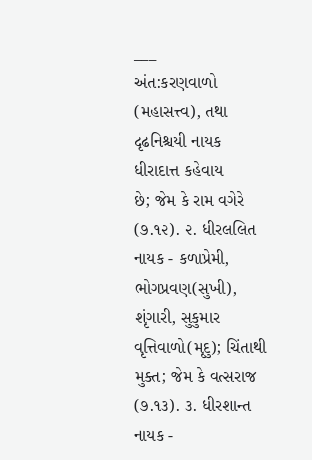___
અંત:કરણવાળો (મહાસત્ત્વ), તથા દૃઢનિશ્ચયી નાયક ધીરાદાત્ત કહેવાય
છે; જેમ કે રામ વગેરે (૭.૧૨). ૨. ધીરલલિત નાયક - કળાપ્રેમી, ભોગપ્રવણ(સુખી), શૃંગારી, સુકુમાર
વૃત્તિવાળો(મૃદુ); ચિંતાથી મુક્ત; જેમ કે વત્સરાજ (૭.૧૩). ૩. ધીરશાન્ત નાયક -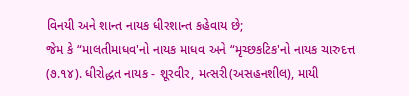વિનયી અને શાન્ત નાયક ધીરશાન્ત કહેવાય છે;
જેમ કે “માલતીમાધવ'નો નાયક માધવ અને “મૃચ્છકટિક'નો નાયક ચારુદત્ત (૭.૧૪). ધીરોદ્ધત નાયક - શૂરવીર, મત્સરી(અસહનશીલ), માયી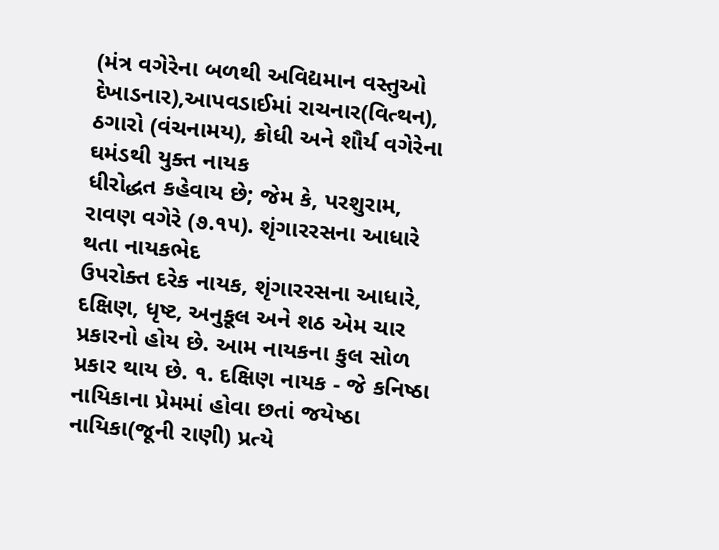(મંત્ર વગેરેના બળથી અવિદ્યમાન વસ્તુઓ દેખાડનાર),આપવડાઈમાં રાચનાર(વિત્થન), ઠગારો (વંચનામય), ક્રોધી અને શૌર્ય વગેરેના ઘમંડથી યુક્ત નાયક
ધીરોદ્ધત કહેવાય છે; જેમ કે, પરશુરામ, રાવણ વગેરે (૭.૧૫). શૃંગારરસના આધારે થતા નાયકભેદ
ઉપરોક્ત દરેક નાયક, શૃંગારરસના આધારે, દક્ષિણ, ધૃષ્ટ, અનુકૂલ અને શઠ એમ ચાર પ્રકારનો હોય છે. આમ નાયકના કુલ સોળ પ્રકાર થાય છે. ૧. દક્ષિણ નાયક - જે કનિષ્ઠા નાયિકાના પ્રેમમાં હોવા છતાં જયેષ્ઠા
નાયિકા(જૂની રાણી) પ્રત્યે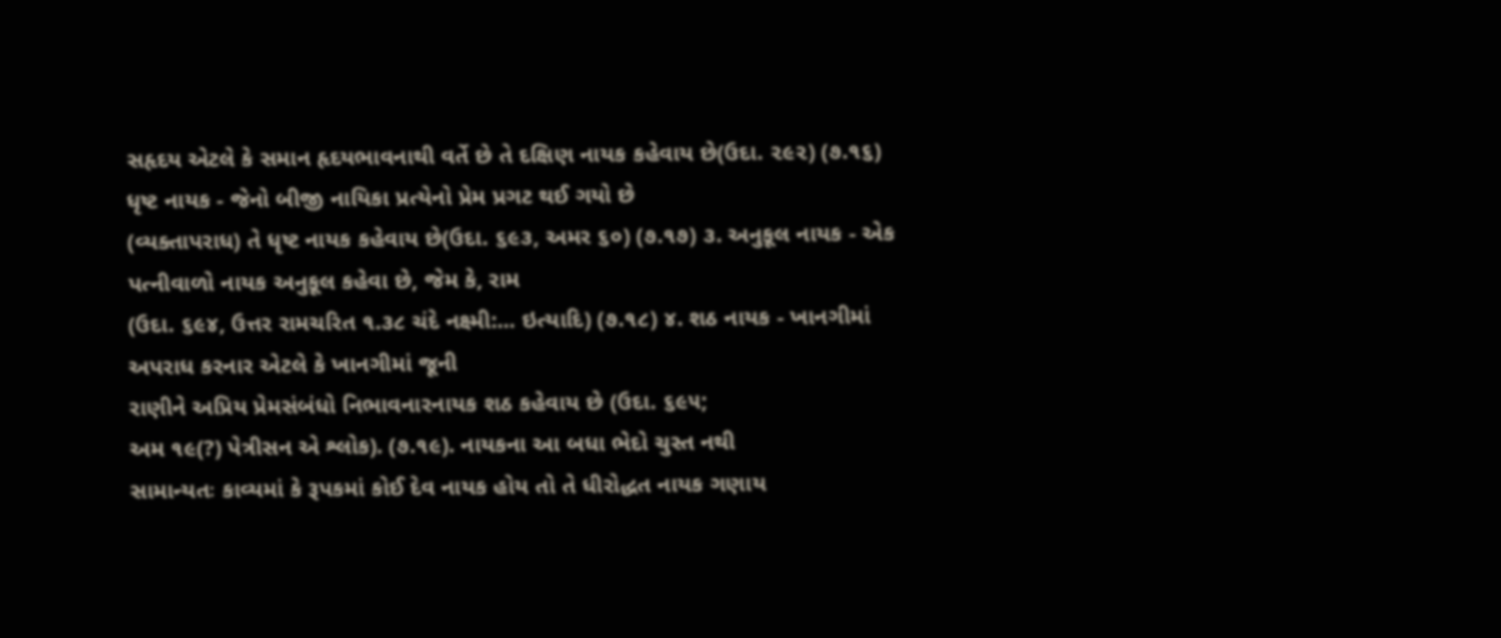સહૃદય એટલે કે સમાન હૃદયભાવનાથી વર્તે છે તે દક્ષિણ નાયક કહેવાય છે(ઉદા. ૨૯૨) (૭.૧૬) ધૃષ્ટ નાયક - જેનો બીજી નાયિકા પ્રત્યેનો પ્રેમ પ્રગટ થઈ ગયો છે
(વ્યક્તાપરાધ) તે ધૃષ્ટ નાયક કહેવાય છે(ઉદા. ૬૯૩, અમર ૬૦) (૭.૧૭) ૩. અનુકૂલ નાયક - એક પત્નીવાળો નાયક અનુકૂલ કહેવા છે, જેમ કે, રામ
(ઉદા. ૬૯૪, ઉત્તર રામચરિત ૧.૩૮ ચંદે નક્ષ્મી:... ઇત્યાદિ) (૭.૧૮) ૪. શઠ નાયક - ખાનગીમાં અપરાધ કરનાર એટલે કે ખાનગીમાં જૂની
રાણીને અપ્રિય પ્રેમસંબંધો નિભાવનારનાયક શઠ કહેવાય છે (ઉદા. ૬૯૫;
અમ ૧૯(?) પેત્રીસન એ શ્લોક). (૭.૧૯). નાયકના આ બધા ભેદો ચુસ્ત નથી
સામાન્યતઃ કાવ્યમાં કે રૂપકમાં કોઈ દેવ નાયક હોય તો તે ધીરોદ્ધત નાયક ગણાય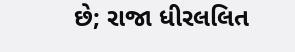છે; રાજા ધીરલલિત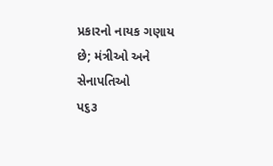પ્રકારનો નાયક ગણાય છે; મંત્રીઓ અને સેનાપતિઓ
પ૬૩